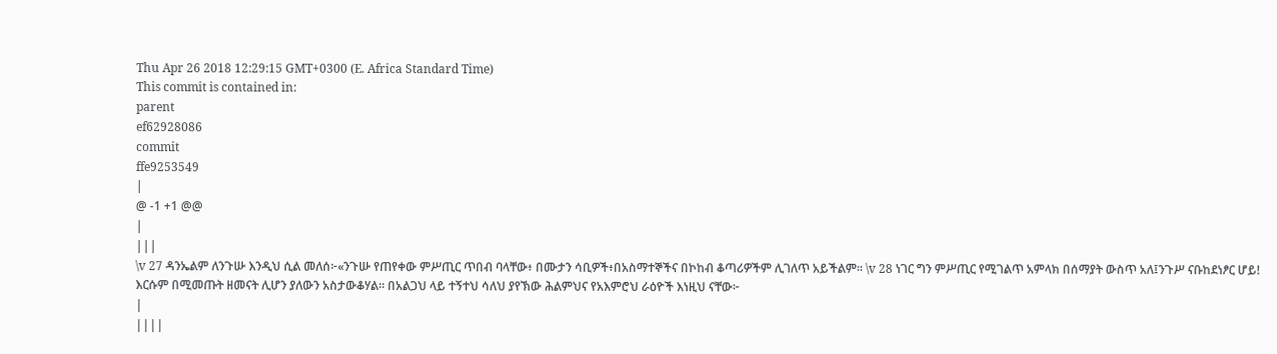Thu Apr 26 2018 12:29:15 GMT+0300 (E. Africa Standard Time)
This commit is contained in:
parent
ef62928086
commit
ffe9253549
|
@ -1 +1 @@
|
|||
\v 27 ዳንኤልም ለንጉሡ እንዲህ ሲል መለሰ፦«ንጉሡ የጠየቀው ምሥጢር ጥበብ ባላቸው፥ በሙታን ሳቢዎች፥በአስማተኞችና በኮከብ ቆጣሪዎችም ሊገለጥ አይችልም። \v 28 ነገር ግን ምሥጢር የሚገልጥ አምላክ በሰማያት ውስጥ አለ፤ንጉሥ ናቡከደነፆር ሆይ! እርሱም በሚመጡት ዘመናት ሊሆን ያለውን አስታውቆሃል። በአልጋህ ላይ ተኝተህ ሳለህ ያየኽው ሕልምህና የአእምሮህ ራዕዮች እነዚህ ናቸው፦
|
||||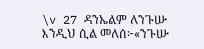\v 27 ዳንኤልም ለንጉሡ እንዲህ ሲል መለሰ፦«ንጉሡ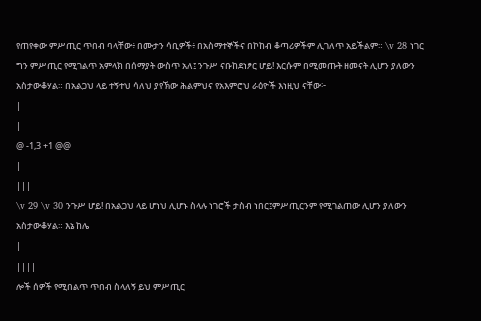የጠየቀው ምሥጢር ጥበብ ባላቸው፥ በሙታን ሳቢዎች፥ በአስማተኞችና በኮከብ ቆጣሪዎችም ሊገለጥ አይችልም። \v 28 ነገር ግን ምሥጢር የሚገልጥ አምላክ በሰማያት ውስጥ አለ፤ ንጉሥ ናቡከደነፆር ሆይ! እርሱም በሚመጡት ዘመናት ሊሆን ያለውን አስታውቆሃል። በአልጋህ ላይ ተኝተህ ሳለህ ያየኽው ሕልምህና የአእምሮህ ራዕዮች እነዚህ ናቸው፦
|
|
@ -1,3 +1 @@
|
|||
\v 29 \v 30 ንጉሥ ሆይ! በአልጋህ ላይ ሆነህ ሊሆኑ ስላሉ ነገሮች ታስብ ነበር፤ምሥጢርንም የሚገልጠው ሊሆን ያለውን አስታውቆሃል። እኔ ከሌ
|
||||
ሎች ሰዎች የሚበልጥ ጥበብ ስላለኝ ይህ ምሥጢር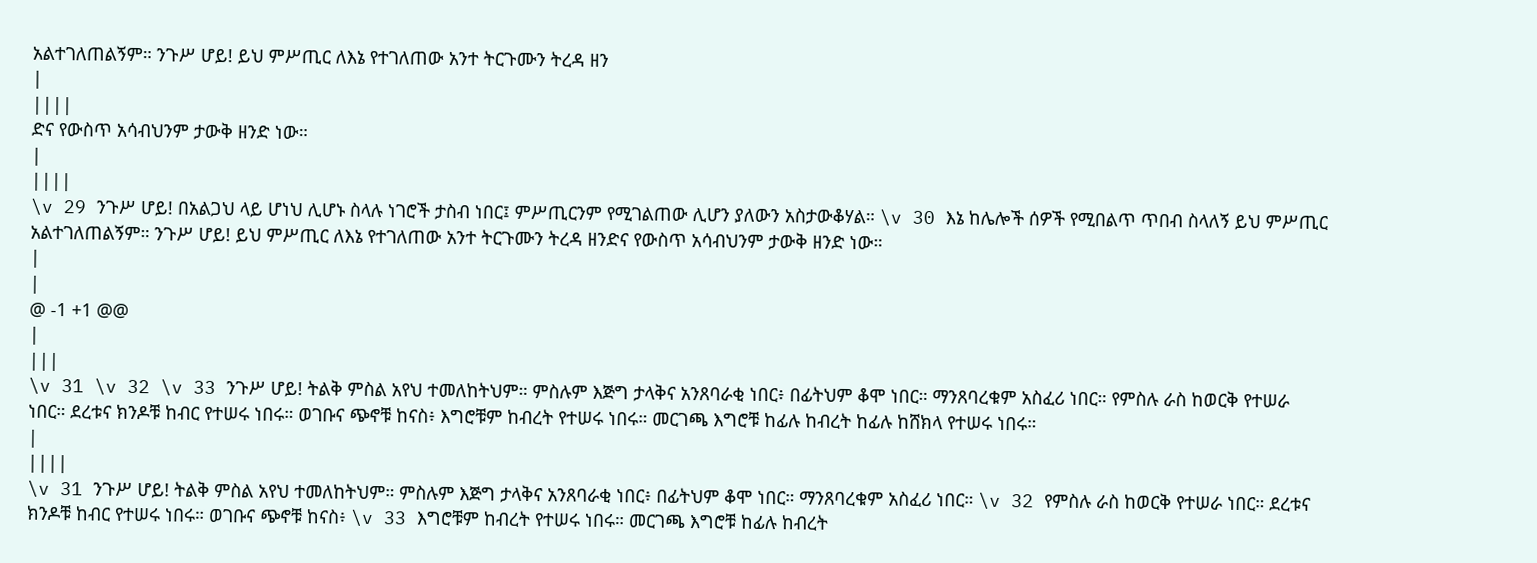አልተገለጠልኝም። ንጉሥ ሆይ! ይህ ምሥጢር ለእኔ የተገለጠው አንተ ትርጉሙን ትረዳ ዘን
|
||||
ድና የውስጥ አሳብህንም ታውቅ ዘንድ ነው።
|
||||
\v 29 ንጉሥ ሆይ! በአልጋህ ላይ ሆነህ ሊሆኑ ስላሉ ነገሮች ታስብ ነበር፤ ምሥጢርንም የሚገልጠው ሊሆን ያለውን አስታውቆሃል። \v 30 እኔ ከሌሎች ሰዎች የሚበልጥ ጥበብ ስላለኝ ይህ ምሥጢር አልተገለጠልኝም። ንጉሥ ሆይ! ይህ ምሥጢር ለእኔ የተገለጠው አንተ ትርጉሙን ትረዳ ዘንድና የውስጥ አሳብህንም ታውቅ ዘንድ ነው።
|
|
@ -1 +1 @@
|
|||
\v 31 \v 32 \v 33 ንጉሥ ሆይ! ትልቅ ምስል አየህ ተመለከትህም። ምስሉም እጅግ ታላቅና አንጸባራቂ ነበር፥ በፊትህም ቆሞ ነበር። ማንጸባረቁም አስፈሪ ነበር። የምስሉ ራስ ከወርቅ የተሠራ ነበር። ደረቱና ክንዶቹ ከብር የተሠሩ ነበሩ። ወገቡና ጭኖቹ ከናስ፥ እግሮቹም ከብረት የተሠሩ ነበሩ። መርገጫ እግሮቹ ከፊሉ ከብረት ከፊሉ ከሸክላ የተሠሩ ነበሩ።
|
||||
\v 31 ንጉሥ ሆይ! ትልቅ ምስል አየህ ተመለከትህም። ምስሉም እጅግ ታላቅና አንጸባራቂ ነበር፥ በፊትህም ቆሞ ነበር። ማንጸባረቁም አስፈሪ ነበር። \v 32 የምስሉ ራስ ከወርቅ የተሠራ ነበር። ደረቱና ክንዶቹ ከብር የተሠሩ ነበሩ። ወገቡና ጭኖቹ ከናስ፥ \v 33 እግሮቹም ከብረት የተሠሩ ነበሩ። መርገጫ እግሮቹ ከፊሉ ከብረት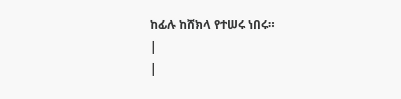ከፊሉ ከሸክላ የተሠሩ ነበሩ።
|
|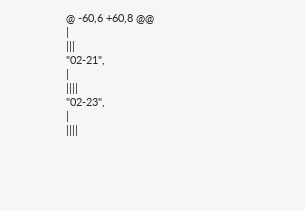@ -60,6 +60,8 @@
|
|||
"02-21",
|
||||
"02-23",
|
||||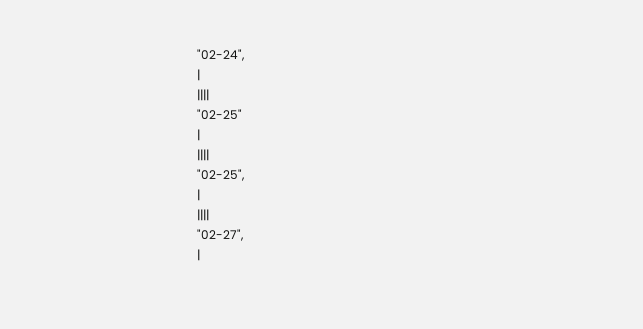"02-24",
|
||||
"02-25"
|
||||
"02-25",
|
||||
"02-27",
|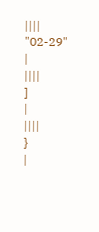||||
"02-29"
|
||||
]
|
||||
}
|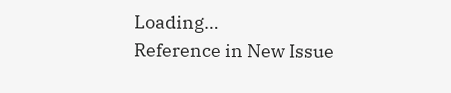Loading…
Reference in New Issue